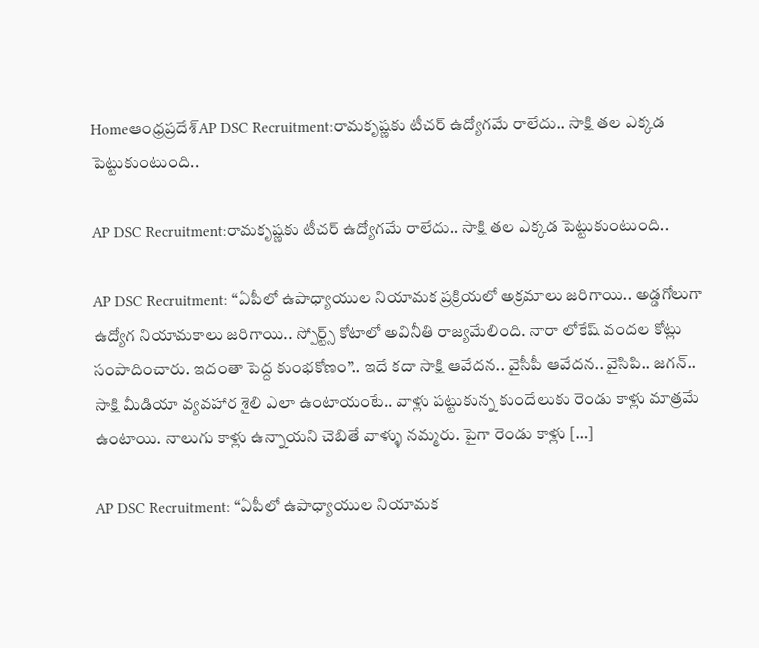Homeఆంధ్రప్రదేశ్‌AP DSC Recruitment:రామకృష్ణకు టీచర్ ఉద్యోగమే రాలేదు.. సాక్షి తల ఎక్కడ పెట్టుకుంటుంది..

AP DSC Recruitment:రామకృష్ణకు టీచర్ ఉద్యోగమే రాలేదు.. సాక్షి తల ఎక్కడ పెట్టుకుంటుంది..

AP DSC Recruitment: “ఏపీలో ఉపాధ్యాయుల నియామక ప్రక్రియలో అక్రమాలు జరిగాయి.. అడ్డగోలుగా ఉద్యోగ నియామకాలు జరిగాయి.. స్పోర్ట్స్ కోటాలో అవినీతి రాజ్యమేలింది. నారా లోకేష్ వందల కోట్లు సంపాదించారు. ఇదంతా పెద్ద కుంభకోణం”.. ఇదే కదా సాక్షి ఆవేదన.. వైసీపీ ఆవేదన.. వైసిపి.. జగన్.. సాక్షి మీడియా వ్యవహార శైలి ఎలా ఉంటాయంటే.. వాళ్లు పట్టుకున్న కుందేలుకు రెండు కాళ్లు మాత్రమే ఉంటాయి. నాలుగు కాళ్లు ఉన్నాయని చెబితే వాళ్ళు నమ్మరు. పైగా రెండు కాళ్లు […]

AP DSC Recruitment: “ఏపీలో ఉపాధ్యాయుల నియామక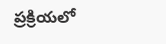ప్రక్రియలో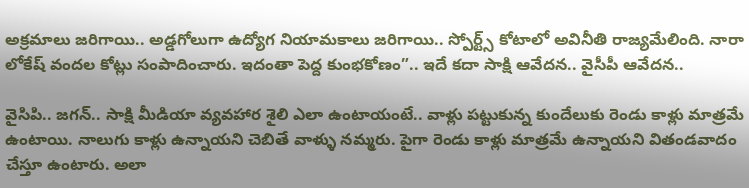అక్రమాలు జరిగాయి.. అడ్డగోలుగా ఉద్యోగ నియామకాలు జరిగాయి.. స్పోర్ట్స్ కోటాలో అవినీతి రాజ్యమేలింది. నారా లోకేష్ వందల కోట్లు సంపాదించారు. ఇదంతా పెద్ద కుంభకోణం”.. ఇదే కదా సాక్షి ఆవేదన.. వైసీపీ ఆవేదన..

వైసిపి.. జగన్.. సాక్షి మీడియా వ్యవహార శైలి ఎలా ఉంటాయంటే.. వాళ్లు పట్టుకున్న కుందేలుకు రెండు కాళ్లు మాత్రమే ఉంటాయి. నాలుగు కాళ్లు ఉన్నాయని చెబితే వాళ్ళు నమ్మరు. పైగా రెండు కాళ్లు మాత్రమే ఉన్నాయని వితండవాదం చేస్తూ ఉంటారు. అలా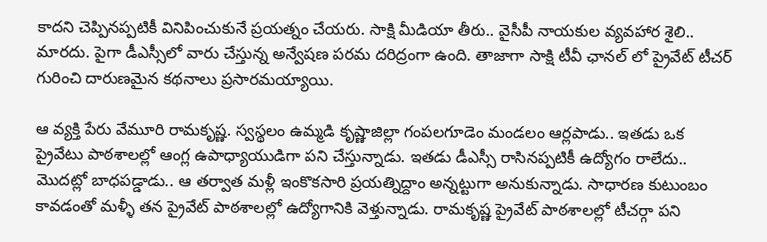కాదని చెప్పినప్పటికీ వినిపించుకునే ప్రయత్నం చేయరు. సాక్షి మీడియా తీరు.. వైసీపీ నాయకుల వ్యవహార శైలి.. మారదు. పైగా డీఎస్సీలో వారు చేస్తున్న అన్వేషణ పరమ దరిద్రంగా ఉంది. తాజాగా సాక్షి టీవీ ఛానల్ లో ప్రైవేట్ టీచర్ గురించి దారుణమైన కథనాలు ప్రసారమయ్యాయి.

ఆ వ్యక్తి పేరు వేమూరి రామకృష్ణ. స్వస్థలం ఉమ్మడి కృష్ణాజిల్లా గంపలగూడెం మండలం ఆర్లపాడు.. ఇతడు ఒక ప్రైవేటు పాఠశాలల్లో ఆంగ్ల ఉపాధ్యాయుడిగా పని చేస్తున్నాడు. ఇతడు డీఎస్సీ రాసినప్పటికీ ఉద్యోగం రాలేదు.. మొదట్లో బాధపడ్డాడు.. ఆ తర్వాత మళ్లీ ఇంకొకసారి ప్రయత్నిద్దాం అన్నట్టుగా అనుకున్నాడు. సాధారణ కుటుంబం కావడంతో మళ్ళీ తన ప్రైవేట్ పాఠశాలల్లో ఉద్యోగానికి వెళ్తున్నాడు. రామకృష్ణ ప్రైవేట్ పాఠశాలల్లో టీచర్గా పని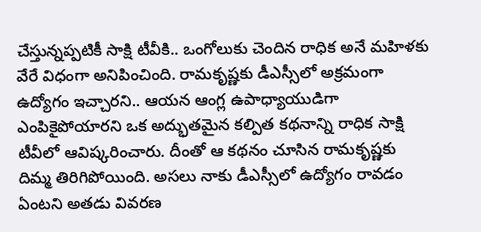చేస్తున్నప్పటికీ సాక్షి టీవీకి.. ఒంగోలుకు చెందిన రాధిక అనే మహిళకు వేరే విధంగా అనిపించింది. రామకృష్ణకు డీఎస్సీలో అక్రమంగా ఉద్యోగం ఇచ్చారని.. ఆయన ఆంగ్ల ఉపాధ్యాయుడిగా ఎంపికైపోయారని ఒక అద్భుతమైన కల్పిత కథనాన్ని రాధిక సాక్షి టీవీలో ఆవిష్కరించారు. దీంతో ఆ కథనం చూసిన రామకృష్ణకు దిమ్మ తిరిగిపోయింది. అసలు నాకు డీఎస్సీలో ఉద్యోగం రావడం ఏంటని అతడు వివరణ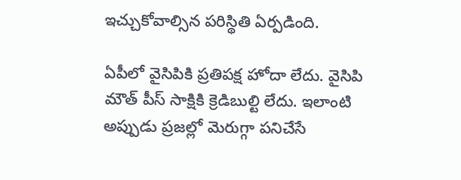ఇచ్చుకోవాల్సిన పరిస్థితి ఏర్పడింది.

ఏపీలో వైసిపికి ప్రతిపక్ష హోదా లేదు. వైసిపి మౌత్ పీస్ సాక్షికి క్రెడిబుల్టి లేదు. ఇలాంటి అప్పుడు ప్రజల్లో మెరుగ్గా పనిచేసే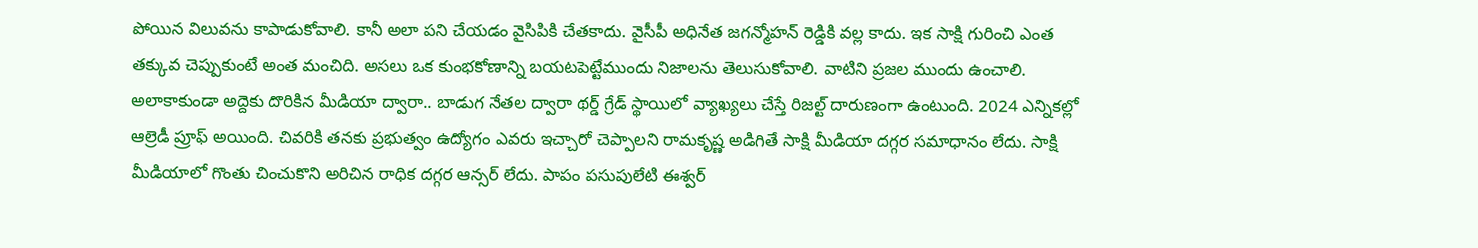పోయిన విలువను కాపాడుకోవాలి. కానీ అలా పని చేయడం వైసిపికి చేతకాదు. వైసీపీ అధినేత జగన్మోహన్ రెడ్డికి వల్ల కాదు. ఇక సాక్షి గురించి ఎంత తక్కువ చెప్పుకుంటే అంత మంచిది. అసలు ఒక కుంభకోణాన్ని బయటపెట్టేముందు నిజాలను తెలుసుకోవాలి. వాటిని ప్రజల ముందు ఉంచాలి. అలాకాకుండా అద్దెకు దొరికిన మీడియా ద్వారా.. బాడుగ నేతల ద్వారా థర్డ్ గ్రేడ్ స్థాయిలో వ్యాఖ్యలు చేస్తే రిజల్ట్ దారుణంగా ఉంటుంది. 2024 ఎన్నికల్లో ఆల్రెడీ ప్రూఫ్ అయింది. చివరికి తనకు ప్రభుత్వం ఉద్యోగం ఎవరు ఇచ్చారో చెప్పాలని రామకృష్ణ అడిగితే సాక్షి మీడియా దగ్గర సమాధానం లేదు. సాక్షి మీడియాలో గొంతు చించుకొని అరిచిన రాధిక దగ్గర ఆన్సర్ లేదు. పాపం పసుపులేటి ఈశ్వర్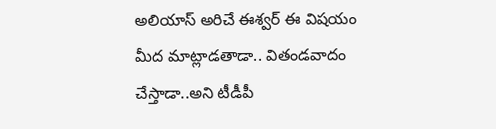అలియాస్ అరిచే ఈశ్వర్ ఈ విషయం మీద మాట్లాడతాడా.. వితండవాదం చేస్తాడా..అని టీడీపీ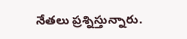నేతలు ప్రశ్నిస్తున్నారు.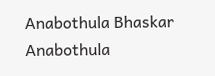Anabothula Bhaskar
Anabothula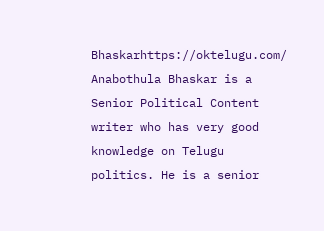Bhaskarhttps://oktelugu.com/
Anabothula Bhaskar is a Senior Political Content writer who has very good knowledge on Telugu politics. He is a senior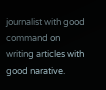journalist with good command on writing articles with good narative.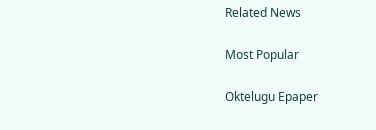Related News

Most Popular

Oktelugu Epaper